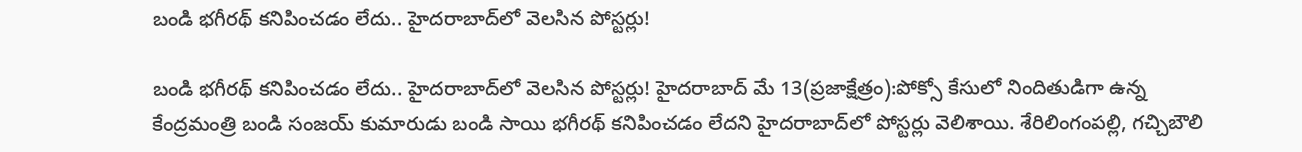బండి భగీరథ్ కనిపించడం లేదు.. హైదరాబాద్‌లో వెలసిన పోస్టర్లు!

బండి భగీరథ్ కనిపించడం లేదు.. హైదరాబాద్‌లో వెలసిన పోస్టర్లు! హైదరాబాద్ మే 13(ప్రజాక్షేత్రం):పోక్సో కేసులో నిందితుడిగా ఉన్న కేంద్రమంత్రి బండి సంజయ్ కుమారుడు బండి సాయి భగీరథ్ కనిపించడం లేదని హైదరాబాద్‌లో పోస్టర్లు వెలిశాయి. శేరిలింగంపల్లి, గచ్చిబౌలి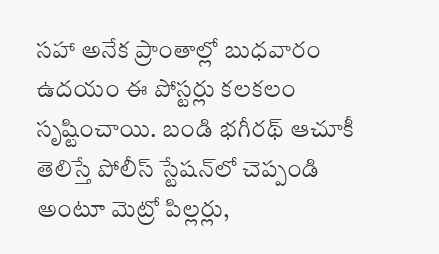సహా అనేక ప్రాంతాల్లో బుధవారం ఉదయం ఈ పోస్టర్లు కలకలం సృష్టించాయి. బండి భగీరథ్ ఆచూకీ తెలిస్తే పోలీస్ స్టేషన్‌లో చెప్పండి అంటూ మెట్రో పిల్లర్లు,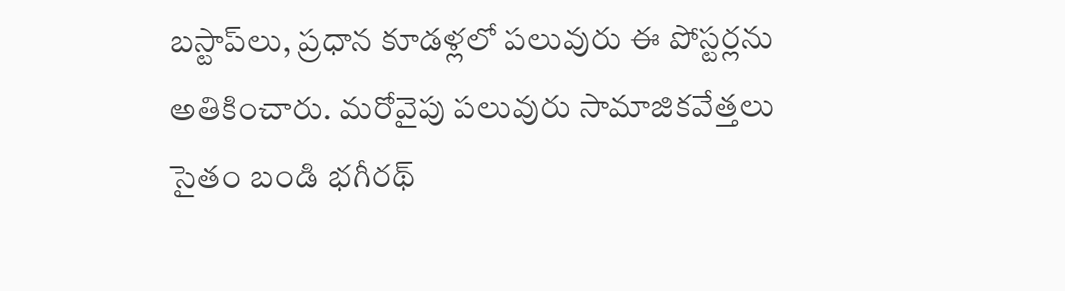బస్టాప్‌లు, ప్రధాన కూడళ్లలో పలువురు ఈ పోస్టర్లను అతికించారు. మరోవైపు పలువురు సామాజికవేత్తలు సైతం బండి భగీరథ్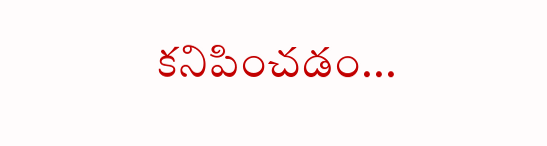కనిపించడం...